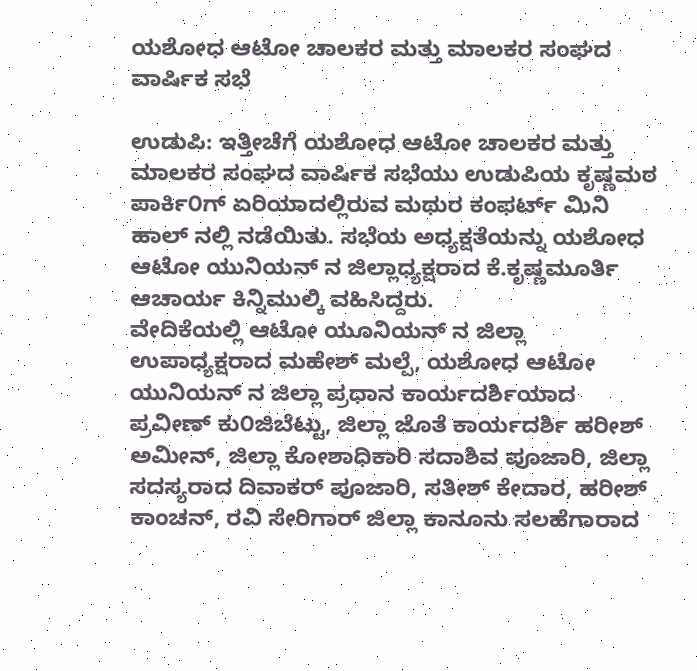ಯಶೋಧ ಆಟೋ ಚಾಲಕರ ಮತ್ತು ಮಾಲಕರ ಸಂಘದ ವಾರ್ಷಿಕ ಸಭೆ

ಉಡುಪಿ: ಇತ್ತೀಚೆಗೆ ಯಶೋಧ ಆಟೋ ಚಾಲಕರ ಮತ್ತು ಮಾಲಕರ ಸಂಘದ ವಾರ್ಷಿಕ ಸಭೆಯು ಉಡುಪಿಯ ಕೃಷ್ಣಮಠ ಪಾರ್ಕಿ೦ಗ್ ಏರಿಯಾದಲ್ಲಿರುವ ಮಥುರ ಕಂಫರ್ಟ್ ಮಿನಿ ಹಾಲ್ ನಲ್ಲಿ ನಡೆಯಿತು. ಸಭೆಯ ಅಧ್ಯಕ್ಷತೆಯನ್ನು ಯಶೋಧ ಆಟೋ ಯುನಿಯನ್ ನ ಜಿಲ್ಲಾಧ್ಯಕ್ಷರಾದ ಕೆ.ಕೃಷ್ಣಮೂರ್ತಿ ಆಚಾರ್ಯ ಕಿನ್ನಿಮುಲ್ಕಿ ವಹಿಸಿದ್ದರು.
ವೇದಿಕೆಯಲ್ಲಿ ಆಟೋ ಯೂನಿಯನ್ ನ ಜಿಲ್ಲಾ ಉಪಾಧ್ಯಕ್ಷರಾದ ಮಹೇಶ್ ಮಲ್ಪೆ, ಯಶೋಧ ಆಟೋ ಯುನಿಯನ್ ನ ಜಿಲ್ಲಾ ಪ್ರಧಾನ ಕಾರ್ಯದರ್ಶಿಯಾದ ಪ್ರವೀಣ್ ಕು೦ಜಿಬೆಟ್ಟು, ಜಿಲ್ಲಾ ಜೊತೆ ಕಾರ್ಯದರ್ಶಿ ಹರೀಶ್ ಅಮೀನ್, ಜಿಲ್ಲಾ ಕೋಶಾಧಿಕಾರಿ ಸದಾಶಿವ ಪೂಜಾರಿ, ಜಿಲ್ಲಾ ಸದಸ್ಯರಾದ ದಿವಾಕರ್ ಪೂಜಾರಿ, ಸತೀಶ್ ಕೇದಾರ, ಹರೀಶ್ ಕಾಂಚನ್, ರವಿ ಸೇರಿಗಾರ್ ಜಿಲ್ಲಾ ಕಾನೂನು ಸಲಹೆಗಾರಾದ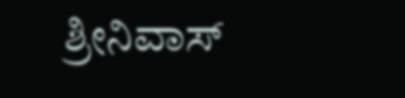ಶ್ರೀನಿವಾಸ್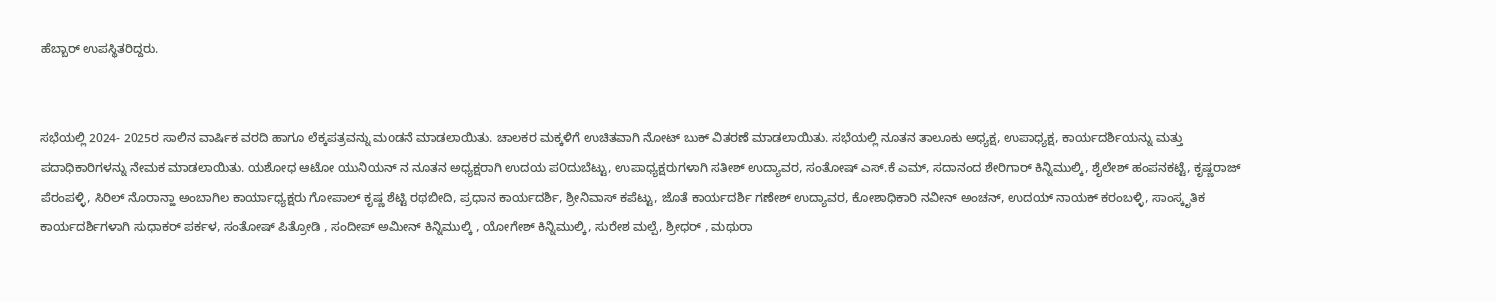ಹೆಬ್ಬಾರ್ ಉಪಸ್ಥಿತರಿದ್ದರು.


ಸಭೆಯಲ್ಲಿ 2024- 2025ರ ಸಾಲಿನ ವಾರ್ಷಿಕ ವರದಿ ಹಾಗೂ ಲೆಕ್ಕಪತ್ರವನ್ನು ಮoಡನೆ ಮಾಡಲಾಯಿತು. ಚಾಲಕರ ಮಕ್ಕಳಿಗೆ ಉಚಿತವಾಗಿ ನೋಟ್ ಬುಕ್ ವಿತರಣೆ ಮಾಡಲಾಯಿತು. ಸಭೆಯಲ್ಲಿ ನೂತನ ತಾಲೂಕು ಅಧ್ಯಕ್ಷ, ಉಪಾಧ್ಯಕ್ಷ, ಕಾರ್ಯದರ್ಶಿಯನ್ನು ಮತ್ತು ಪದಾಧಿಕಾರಿಗಳನ್ನು ನೇಮಕ ಮಾಡಲಾಯಿತು. ಯಶೋಧ ಆಟೋ ಯುನಿಯನ್ ನ ನೂತನ ಅಧ್ಯಕ್ಷರಾಗಿ ಉದಯ ಪ೦ದುಬೆಟ್ಟು, ಉಪಾಧ್ಯಕ್ಷರುಗಳಾಗಿ ಸತೀಶ್ ಉದ್ಯಾವರ, ಸಂತೋಷ್ ಎಸ್.ಕೆ ಎಮ್, ಸದಾನಂದ ಶೇರಿಗಾರ್ ಕಿನ್ನಿಮುಲ್ಕಿ, ಶೈಲೇಶ್ ಹಂಪನಕಟ್ಟೆ, ಕೃಷ್ಣರಾಜ್ ಪೆರಂಪಳ್ಳಿ, ಸಿರಿಲ್ ನೊರಾನ್ಹಾ ಅಂಬಾಗಿಲ ಕಾರ್ಯಾಧ್ಯಕ್ಷರು ಗೋಪಾಲ್ ಕೃಷ್ಣ ಶೆಟ್ಟಿ ರಥಬೀದಿ, ಪ್ರಧಾನ ಕಾರ್ಯದರ್ಶಿ, ಶ್ರೀನಿವಾಸ್ ಕಪೆಟ್ಟು, ಜೊತೆ ಕಾರ್ಯದರ್ಶಿ ಗಣೇಶ್ ಉದ್ಯಾವರ, ಕೋಶಾಧಿಕಾರಿ ನವೀನ್ ಅಂಚನ್, ಉದಯ್ ನಾಯಕ್ ಕರಂಬಳ್ಳಿ, ಸಾಂಸ್ಕೃತಿಕ ಕಾರ್ಯದರ್ಶಿಗಳಾಗಿ ಸುಧಾಕರ್ ಪರ್ಕಳ, ಸಂತೋಷ್ ಪಿತ್ರೋಡಿ , ಸಂದೀಪ್ ಅಮೀನ್ ಕಿನ್ನಿಮುಲ್ಕಿ , ಯೋಗೇಶ್ ಕಿನ್ನಿಮುಲ್ಕಿ, ಸುರೇಶ ಮಲ್ಪೆ, ಶ್ರೀಧರ್ , ಮಥುರಾ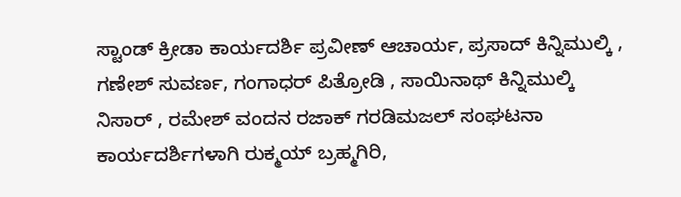ಸ್ಟಾಂಡ್ ಕ್ರೀಡಾ ಕಾರ್ಯದರ್ಶಿ ಪ್ರವೀಣ್ ಆಚಾರ್ಯ, ಪ್ರಸಾದ್ ಕಿನ್ನಿಮುಲ್ಕಿ , ಗಣೇಶ್ ಸುವರ್ಣ, ಗಂಗಾಧರ್ ಪಿತ್ರೋಡಿ , ಸಾಯಿನಾಥ್ ಕಿನ್ನಿಮುಲ್ಕಿ ನಿಸಾರ್ , ರಮೇಶ್ ವಂದನ ರಜಾಕ್ ಗರಡಿಮಜಲ್ ಸಂಘಟನಾ ಕಾರ್ಯದರ್ಶಿಗಳಾಗಿ ರುಕ್ಮಯ್ ಬ್ರಹ್ಮಗಿರಿ,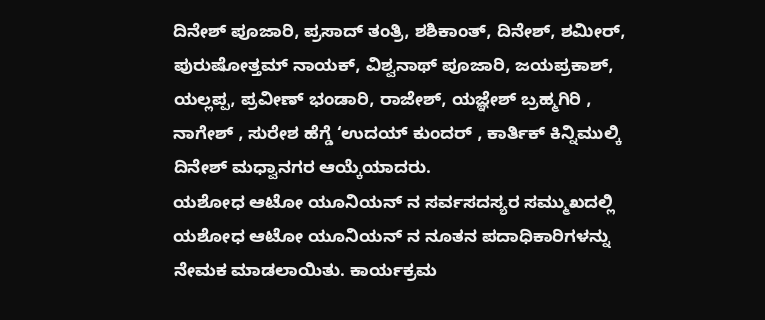ದಿನೇಶ್ ಪೂಜಾರಿ, ಪ್ರಸಾದ್ ತಂತ್ರಿ, ಶಶಿಕಾಂತ್, ದಿನೇಶ್, ಶಮೀರ್, ಪುರುಷೋತ್ತಮ್ ನಾಯಕ್, ವಿಶ್ವನಾಥ್ ಪೂಜಾರಿ, ಜಯಪ್ರಕಾಶ್, ಯಲ್ಲಪ್ಪ, ಪ್ರವೀಣ್ ಭಂಡಾರಿ, ರಾಜೇಶ್, ಯಜ್ಞೇಶ್ ಬ್ರಹ್ಮಗಿರಿ , ನಾಗೇಶ್ , ಸುರೇಶ ಹೆಗ್ಡೆ ‘ಉದಯ್ ಕುಂದರ್ , ಕಾರ್ತಿಕ್ ಕಿನ್ನಿಮುಲ್ಕಿ ದಿನೇಶ್ ಮಧ್ವಾನಗರ ಆಯ್ಕೆಯಾದರು.
ಯಶೋಧ ಆಟೋ ಯೂನಿಯನ್ ನ ಸರ್ವಸದಸ್ಯರ ಸಮ್ಮುಖದಲ್ಲಿ ಯಶೋಧ ಆಟೋ ಯೂನಿಯನ್ ನ ನೂತನ ಪದಾಧಿಕಾರಿಗಳನ್ನು ನೇಮಕ ಮಾಡಲಾಯಿತು. ಕಾರ್ಯಕ್ರಮ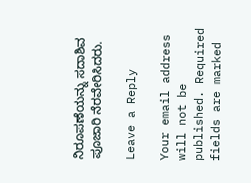ನಿರೂಪಣೆಯನ್ನು ಸದಾಶಿವ ಪೂಜಾರಿ ನೆರವೇರಿಸಿದರು.

Leave a Reply

Your email address will not be published. Required fields are marked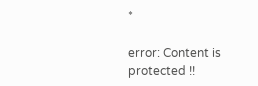*

error: Content is protected !!